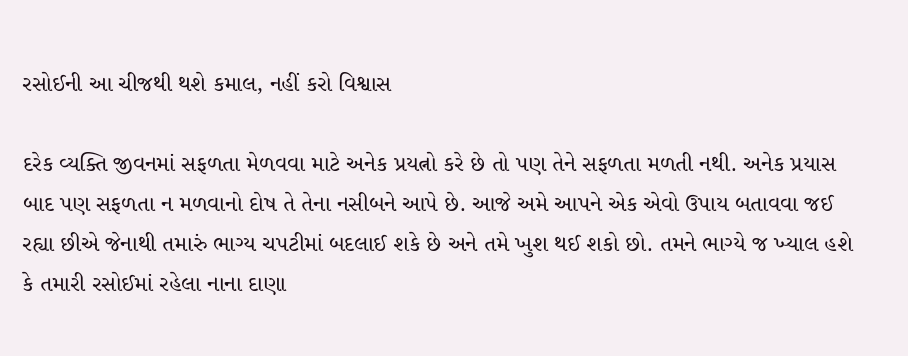રસોઈની આ ચીજથી થશે કમાલ, નહીં કરો વિશ્વાસ

દરેક વ્યક્તિ જીવનમાં સફળતા મેળવવા માટે અનેક પ્રયત્નો કરે છે તો પણ તેને સફળતા મળતી નથી. અનેક પ્રયાસ બાદ પણ સફળતા ન મળવાનો દોષ તે તેના નસીબને આપે છે. આજે અમે આપને એક એવો ઉપાય બતાવવા જઈ રહ્યા છીએ જેનાથી તમારું ભાગ્ય ચપટીમાં બદલાઈ શકે છે અને તમે ખુશ થઈ શકો છો. તમને ભાગ્યે જ ખ્યાલ હશે કે તમારી રસોઈમાં રહેલા નાના દાણા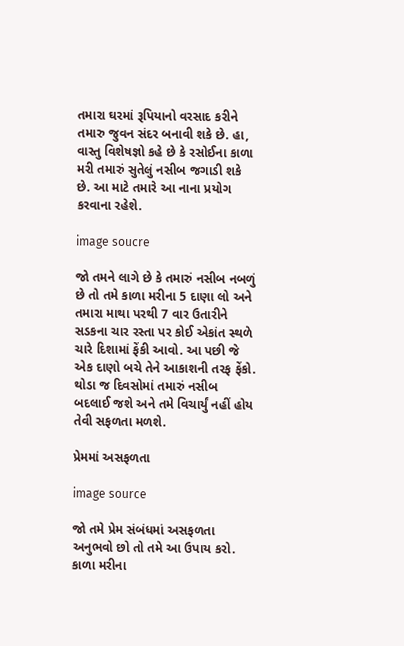તમારા ઘરમાં રૂપિયાનો વરસાદ કરીને તમારુ જુવન સંદર બનાવી શકે છે. હા, વાસ્તુ વિશેષજ્ઞો કહે છે કે રસોઈના કાળા મરી તમારું સુતેલું નસીબ જગાડી શકે છે. આ માટે તમારે આ નાના પ્રયોગ કરવાના રહેશે.

image soucre

જો તમને લાગે છે કે તમારું નસીબ નબળું છે તો તમે કાળા મરીના 5 દાણા લો અને તમારા માથા પરથી 7 વાર ઉતારીને સડકના ચાર રસ્તા પર કોઈ એકાંત સ્થળે ચારે દિશામાં ફેંકી આવો. આ પછી જે એક દાણો બચે તેને આકાશની તરફ ફેંકો. થોડા જ દિવસોમાં તમારું નસીબ બદલાઈ જશે અને તમે વિચાર્યું નહીં હોય તેવી સફળતા મળશે.

પ્રેમમાં અસફળતા

image source

જો તમે પ્રેમ સંબંધમાં અસફળતા અનુભવો છો તો તમે આ ઉપાય કરો. કાળા મરીના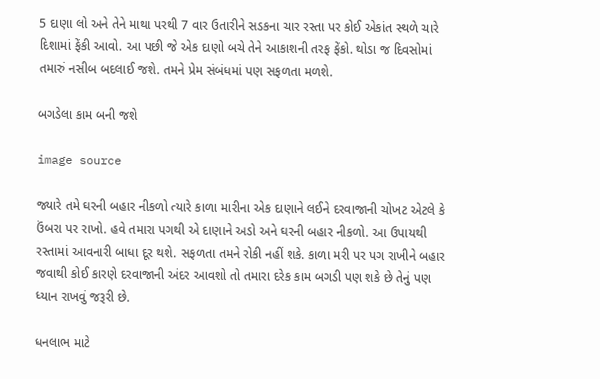5 દાણા લો અને તેને માથા પરથી 7 વાર ઉતારીને સડકના ચાર રસ્તા પર કોઈ એકાંત સ્થળે ચારે દિશામાં ફેંકી આવો. આ પછી જે એક દાણો બચે તેને આકાશની તરફ ફેંકો. થોડા જ દિવસોમાં તમારું નસીબ બદલાઈ જશે. તમને પ્રેમ સંબંધમાં પણ સફળતા મળશે.

બગડેલા કામ બની જશે

image source

જ્યારે તમે ઘરની બહાર નીકળો ત્યારે કાળા મારીના એક દાણાને લઈને દરવાજાની ચોખટ એટલે કે ઉંબરા પર રાખો. હવે તમારા પગથી એ દાણાને અડો અને ઘરની બહાર નીકળો. આ ઉપાયથી રસ્તામાં આવનારી બાધા દૂર થશે. સફળતા તમને રોકી નહીં શકે. કાળા મરી પર પગ રાખીને બહાર જવાથી કોઈ કારણે દરવાજાની અંદર આવશો તો તમારા દરેક કામ બગડી પણ શકે છે તેનું પણ ધ્યાન રાખવું જરૂરી છે.

ધનલાભ માટે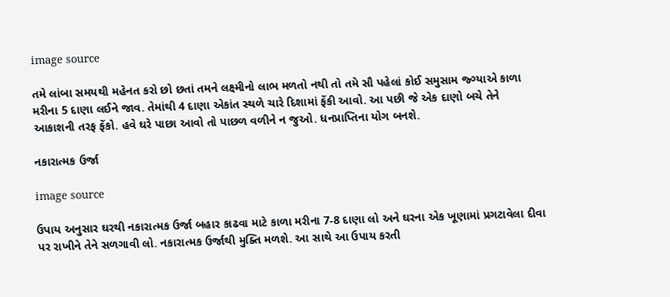image source

તમે લાંબા સમયથી મહેનત કરો છો છતાં તમને લક્ષ્મીનો લાભ મળતો નથી તો તમે સૌ પહેલાં કોઈ સમુસામ જ્ગ્યાએ કાળા મરીના 5 દાણા લઈને જાવ. તેમાંથી 4 દાણા એકાંત સ્થળે ચારે દિશામાં ફેંકી આવો. આ પછી જે એક દાણો બચે તેને આકાશની તરફ ફેંકો. હવે ઘરે પાછા આવો તો પાછળ વળીને ન જુઓ. ધનપ્રાપ્તિના યોગ બનશે.

નકારાત્મક ઉર્જા

image source

ઉપાય અનુસાર ઘરથી નકારાત્મક ઉર્જા બહાર કાઢવા માટે કાળા મરીના 7-8 દાણા લો અને ઘરના એક ખૂણામાં પ્રગટાવેલા દીવા પર રાખીને તેને સળગાવી લો. નકારાત્મક ઉર્જાથી મુક્તિ મળશે. આ સાથે આ ઉપાય કરતી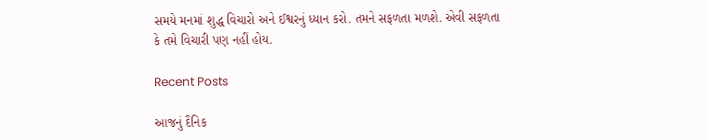સમયે મનમાં શુદ્ધ વિચારો અને ઈશ્વરનું ધ્યાન કરો. તમને સફળતા મળશે. એવી સફળતા કે તમે વિચારી પણ નહીં હોય.

Recent Posts

આજનું દૈનિક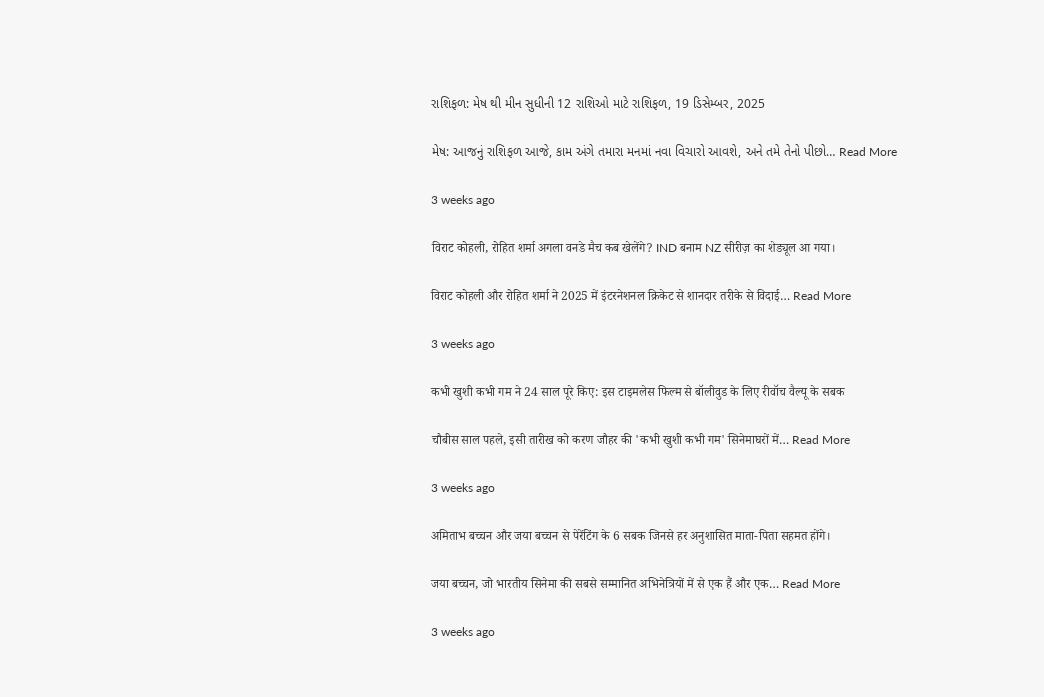રાશિફળ: મેષ થી મીન સુધીની 12 રાશિઓ માટે રાશિફળ, 19 ડિસેમ્બર, 2025

મેષ: આજનું રાશિફળ આજે, કામ અંગે તમારા મનમાં નવા વિચારો આવશે, અને તમે તેનો પીછો… Read More

3 weeks ago

विराट कोहली, रोहित शर्मा अगला वनडे मैच कब खेलेंगे? IND बनाम NZ सीरीज़ का शेड्यूल आ गया।

विराट कोहली और रोहित शर्मा ने 2025 में इंटरनेशनल क्रिकेट से शानदार तरीके से विदाई… Read More

3 weeks ago

कभी खुशी कभी गम ने 24 साल पूरे किए: इस टाइमलेस फिल्म से बॉलीवुड के लिए रीवॉच वैल्यू के सबक

चौबीस साल पहले, इसी तारीख को करण जौहर की 'कभी खुशी कभी गम' सिनेमाघरों में… Read More

3 weeks ago

अमिताभ बच्चन और जया बच्चन से पेरेंटिंग के 6 सबक जिनसे हर अनुशासित माता-पिता सहमत होंगे।

जया बच्चन, जो भारतीय सिनेमा की सबसे सम्मानित अभिनेत्रियों में से एक हैं और एक… Read More

3 weeks ago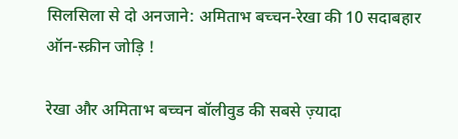सिलसिला से दो अनजाने: अमिताभ बच्चन-रेखा की 10 सदाबहार ऑन-स्क्रीन जोड़ि !

रेखा और अमिताभ बच्चन बॉलीवुड की सबसे ज़्यादा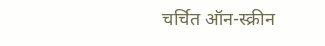चर्चित ऑन-स्क्रीन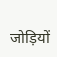जोड़ियों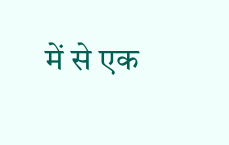में से एक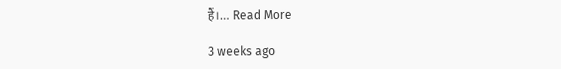हैं।… Read More

3 weeks ago